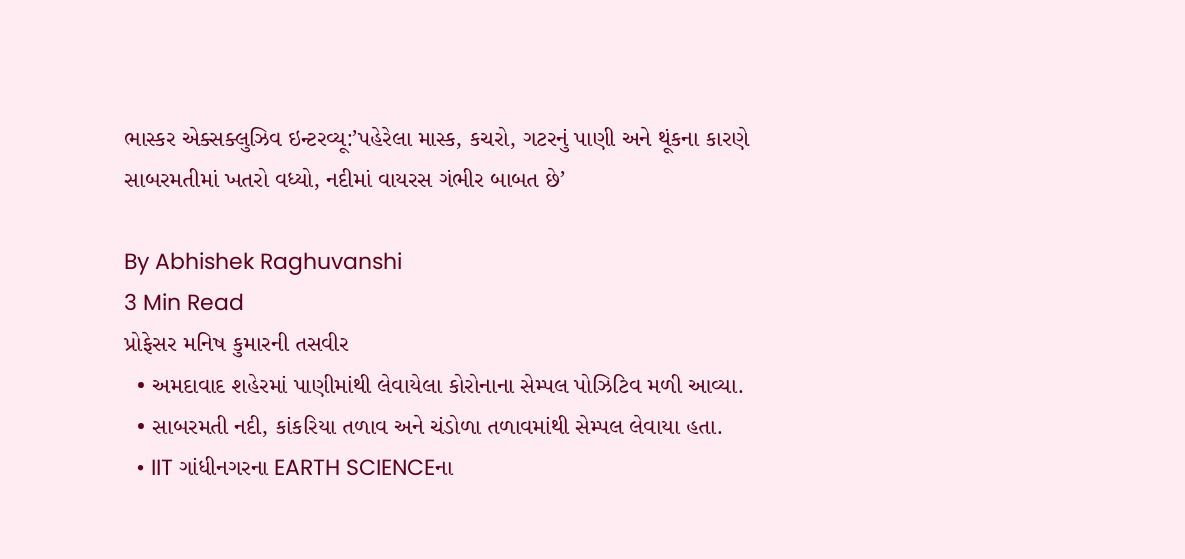ભાસ્કર એક્સક્લુઝિવ ઇન્ટરવ્યૂ:’પહેરેલા માસ્ક, કચરો, ગટરનું પાણી અને થૂંકના કારણે સાબરમતીમાં ખતરો વધ્યો, નદીમાં વાયરસ ગંભીર બાબત છે’

By Abhishek Raghuvanshi
3 Min Read
પ્રોફેસર મનિષ કુમારની તસવીર
  • અમદાવાદ શહેરમાં પાણીમાંથી લેવાયેલા કોરોનાના સેમ્પલ પોઝિટિવ મળી આવ્યા.
  • સાબરમતી નદી, કાંકરિયા તળાવ અને ચંડોળા તળાવમાંથી સેમ્પલ લેવાયા હતા.
  • IIT ગાંધીનગરના EARTH SCIENCEના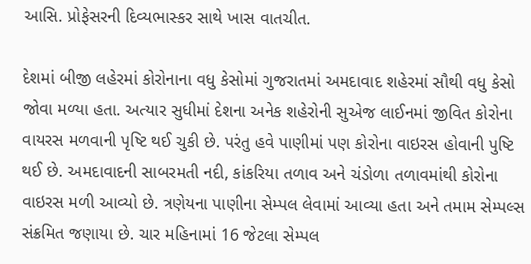આસિ. પ્રોફેસરની દિવ્યભાસ્કર સાથે ખાસ વાતચીત.

દેશમાં બીજી લહેરમાં કોરોનાના વધુ કેસોમાં ગુજરાતમાં અમદાવાદ શહેરમાં સૌથી વધુ કેસો જોવા મળ્યા હતા. અત્યાર સુધીમાં દેશના અનેક શહેરોની સુએજ લાઈનમાં જીવિત કોરોના વાયરસ મળવાની પૃષ્ટિ થઈ ચુકી છે. પરંતુ હવે પાણીમાં પણ કોરોના વાઇરસ હોવાની પુષ્ટિ થઈ છે. અમદાવાદની સાબરમતી નદી, કાંકરિયા તળાવ અને ચંડોળા તળાવમાંથી કોરોના વાઇરસ મળી આવ્યો છે. ત્રણેયના પાણીના સેમ્પલ લેવામાં આવ્યા હતા અને તમામ સેમ્પલ્સ સંક્રમિત જણાયા છે. ચાર મહિનામાં 16 જેટલા સેમ્પલ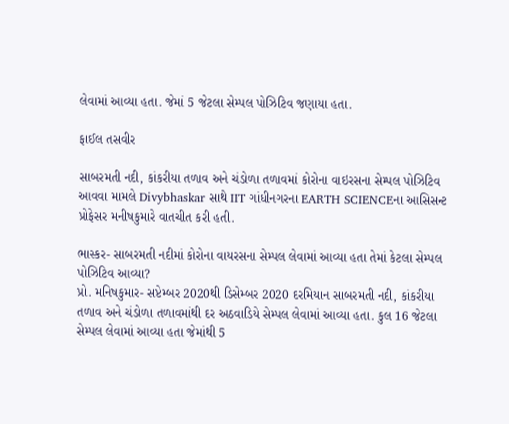લેવામાં આવ્યા હતા. જેમાં 5 જેટલા સેમ્પલ પોઝિટિવ જણાયા હતા.

ફાઈલ તસવીર

સાબરમતી નદી, કાંકરીયા તળાવ અને ચંડોળા તળાવમાં કોરોના વાઇરસના સેમ્પલ પોઝિટિવ આવવા મામલે Divybhaskar સાથે IIT ગાંધીનગરના EARTH SCIENCEના આસિસન્ટ પ્રોફેસર મનીષકુમારે વાતચીત કરી હતી.

ભાસ્કર- સાબરમતી નદીમાં કોરોના વાયરસના સેમ્પલ લેવામાં આવ્યા હતા તેમાં કેટલા સેમ્પલ પોઝિટિવ આવ્યા?
પ્રો. મનિષકુમાર- સપ્ટેમ્બર 2020થી ડિસેમ્બર 2020 દરમિયાન સાબરમતી નદી, કાંકરીયા તળાવ અને ચંડોળા તળાવમાંથી દર અઠવાડિયે સેમ્પલ લેવામાં આવ્યા હતા. કુલ 16 જેટલા સેમ્પલ લેવામાં આવ્યા હતા જેમાંથી 5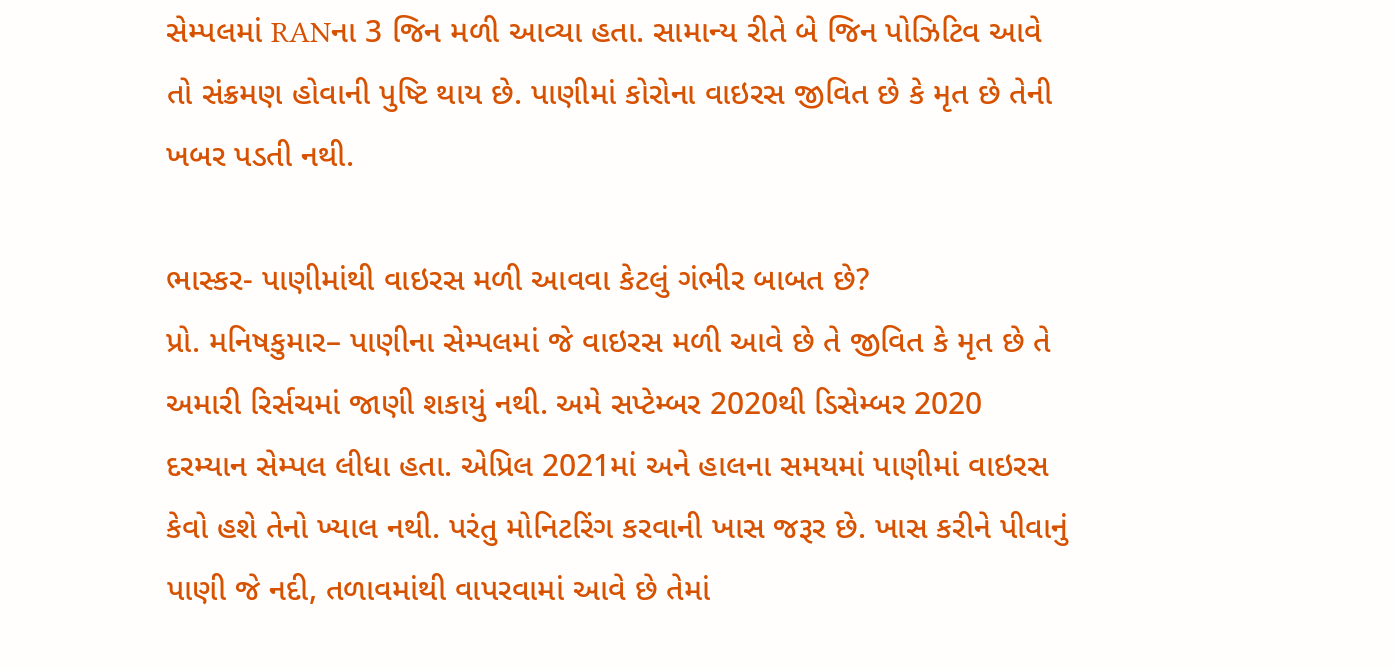સેમ્પલમાં RANના 3 જિન મળી આવ્યા હતા. સામાન્ય રીતે બે જિન પોઝિટિવ આવે તો સંક્રમણ હોવાની પુષ્ટિ થાય છે. પાણીમાં કોરોના વાઇરસ જીવિત છે કે મૃત છે તેની ખબર પડતી નથી.

ભાસ્કર- પાણીમાંથી વાઇરસ મળી આવવા કેટલું ગંભીર બાબત છે?
પ્રો. મનિષકુમાર– પાણીના સેમ્પલમાં જે વાઇરસ મળી આવે છે તે જીવિત કે મૃત છે તે અમારી રિર્સચમાં જાણી શકાયું નથી. અમે સપ્ટેમ્બર 2020થી ડિસેમ્બર 2020 દરમ્યાન સેમ્પલ લીધા હતા. એપ્રિલ 2021માં અને હાલના સમયમાં પાણીમાં વાઇરસ કેવો હશે તેનો ખ્યાલ નથી. પરંતુ મોનિટરિંગ કરવાની ખાસ જરૂર છે. ખાસ કરીને પીવાનું પાણી જે નદી, તળાવમાંથી વાપરવામાં આવે છે તેમાં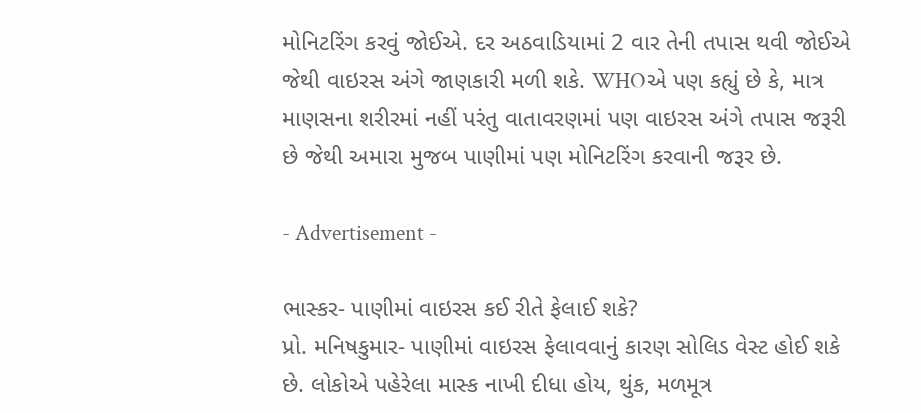મોનિટરિંગ કરવું જોઈએ. દર અઠવાડિયામાં 2 વાર તેની તપાસ થવી જોઈએ જેથી વાઇરસ અંગે જાણકારી મળી શકે. WHOએ પણ કહ્યું છે કે, માત્ર માણસના શરીરમાં નહીં પરંતુ વાતાવરણમાં પણ વાઇરસ અંગે તપાસ જરૂરી છે જેથી અમારા મુજબ પાણીમાં પણ મોનિટરિંગ કરવાની જરૂર છે.

- Advertisement -

ભાસ્કર- પાણીમાં વાઇરસ કઈ રીતે ફેલાઈ શકે?
પ્રો. મનિષકુમાર- પાણીમાં વાઇરસ ફેલાવવાનું કારણ સોલિડ વેસ્ટ હોઈ શકે છે. લોકોએ પહેરેલા માસ્ક નાખી દીધા હોય, થુંક, મળમૂત્ર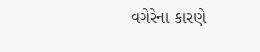વગેરેના કારણે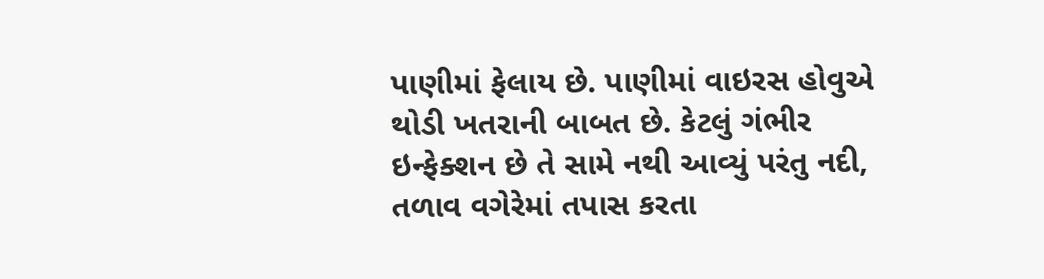પાણીમાં ફેલાય છે. પાણીમાં વાઇરસ હોવુએ થોડી ખતરાની બાબત છે. કેટલું ગંભીર ઇન્ફેક્શન છે તે સામે નથી આવ્યું પરંતુ નદી, તળાવ વગેરેમાં તપાસ કરતા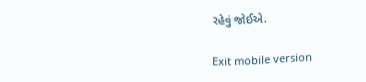રહેવું જોઈએ.

Exit mobile version